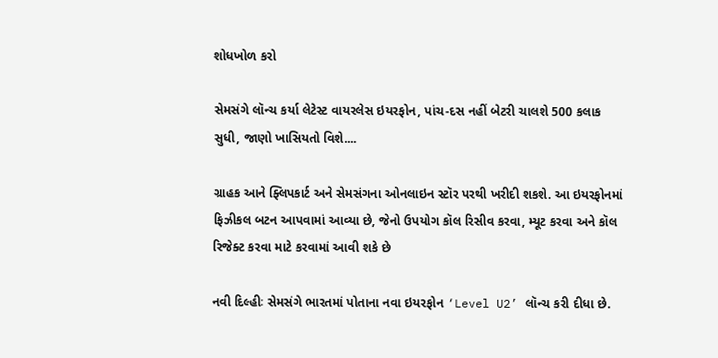શોધખોળ કરો

સેમસંગે લૉન્ચ કર્યા લેટેસ્ટ વાયરલેસ ઇયરફોન, પાંચ-દસ નહીં બેટરી ચાલશે 500 કલાક સુધી, જાણો ખાસિયતો વિશે....

ગ્રાહક આને ફ્લિપકાર્ટ અને સેમસંગના ઓનલાઇન સ્ટૉર પરથી ખરીદી શકશે. આ ઇયરફોનમાં ફિઝીકલ બટન આપવામાં આવ્યા છે, જેનો ઉપયોગ કૉલ રિસીવ કરવા, મ્યૂટ કરવા અને કૉલ રિજેક્ટ કરવા માટે કરવામાં આવી શકે છે

નવી દિલ્હીઃ સેમસંગે ભારતમાં પોતાના નવા ઇયરફોન ‘Level U2’ લૉન્ચ કરી દીધા છે.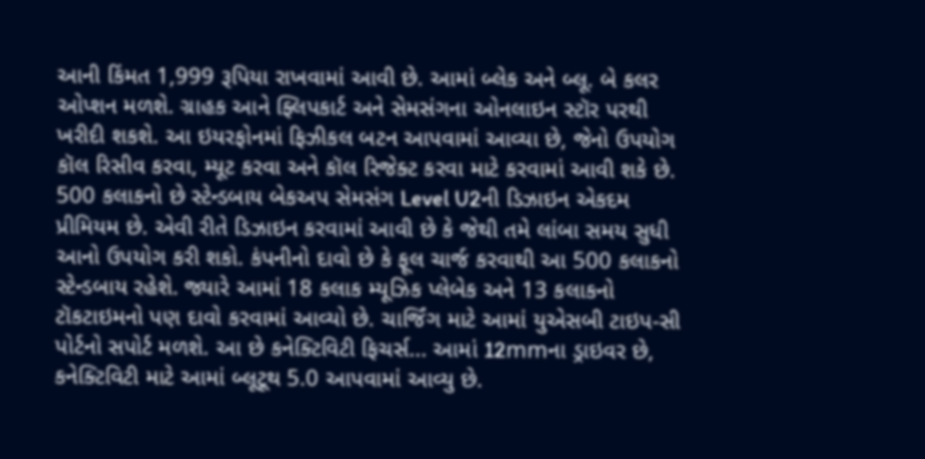આની કિંમત 1,999 રૂપિયા રાખવામાં આવી છે. આમાં બ્લેક અને બ્લૂ. બે કલર ઓપ્શન મળશે. ગ્રાહક આને ફ્લિપકાર્ટ અને સેમસંગના ઓનલાઇન સ્ટૉર પરથી ખરીદી શકશે. આ ઇયરફોનમાં ફિઝીકલ બટન આપવામાં આવ્યા છે, જેનો ઉપયોગ કૉલ રિસીવ કરવા, મ્યૂટ કરવા અને કૉલ રિજેક્ટ કરવા માટે કરવામાં આવી શકે છે. 500 કલાકનો છે સ્ટેન્ડબાય બેકઅપ સેમસંગ Level U2ની ડિઝાઇન એકદમ પ્રીમિયમ છે. એવી રીતે ડિઝાઇન કરવામાં આવી છે કે જેથી તમે લાંબા સમય સુધી આનો ઉપયોગ કરી શકો. કંપનીનો દાવો છે કે ફૂલ ચાર્જ કરવાથી આ 500 કલાકનો સ્ટેન્ડબાય રહેશે. જ્યારે આમાં 18 કલાક મ્યૂઝિક પ્લેબેક અને 13 કલાકનો ટૉકટાઇમનો પણ દાવો કરવામાં આવ્યો છે. ચાર્જિંગ માટે આમાં યુએસબી ટાઇપ-સી પોર્ટનો સપોર્ટ મળશે. આ છે કનેક્ટિવિટી ફિચર્સ... આમાં 12mmના ડ્રાઇવર છે, કનેક્ટિવિટી માટે આમાં બ્લૂટૂથ 5.0 આપવામાં આવ્યુ છે.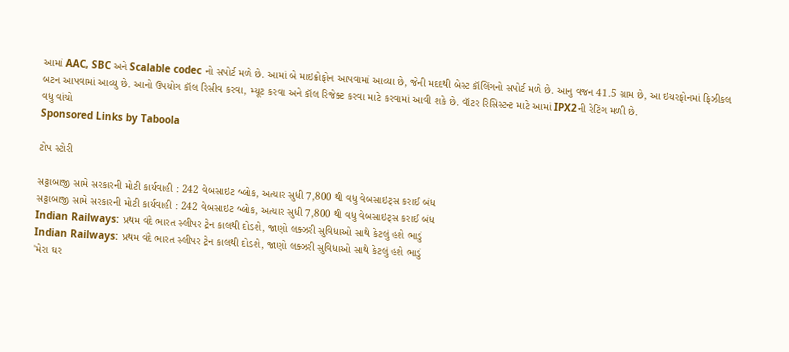આમાં AAC, SBC અને Scalable codec નો સપોર્ટ મળે છે. આમાં બે માઇક્રોફોન આપવામાં આવ્યા છે, જેની મદદથી બેસ્ટ કૉલિંગનો સપોર્ટ મળે છે. આનુ વજન 41.5 ગ્રામ છે, આ ઇયરફોનમાં ફિઝીકલ બટન આપવામાં આવ્યુ છે. આનો ઉપયોગ કૉલ રિસીવ કરવા, મ્યૂટ કરવા અને કૉલ રિજેક્ટ કરવા માટે કરવામાં આવી શકે છે. વૉટર રિસિસ્ટન્ટ માટે આમાં IPX2ની રેટિંગ મળી છે.
વધુ વાંચો
Sponsored Links by Taboola

ટોપ સ્ટોરી

સટ્ટાબાજી સામે સરકારની મોટી કાર્યવાહી : 242 વેબસાઇટ બ્લોક, અત્યાર સુધી 7,800 થી વધુ વેબસાઇટ્સ કરાઈ બંધ
સટ્ટાબાજી સામે સરકારની મોટી કાર્યવાહી : 242 વેબસાઇટ બ્લોક, અત્યાર સુધી 7,800 થી વધુ વેબસાઇટ્સ કરાઈ બંધ
Indian Railways: પ્રથમ વંદે ભારત સ્લીપર ટ્રેન કાલથી દોડશે, જાણો લક્ઝરી સુવિધાઓ સાથે કેટલું હશે ભાડું
Indian Railways: પ્રથમ વંદે ભારત સ્લીપર ટ્રેન કાલથી દોડશે, જાણો લક્ઝરી સુવિધાઓ સાથે કેટલું હશે ભાડું
'મેરા ઘર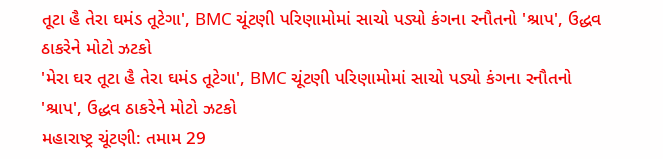તૂટા હૈ તેરા ઘમંડ તૂટેગા', BMC ચૂંટણી પરિણામોમાં સાચો પડ્યો કંગના રનૌતનો 'શ્રાપ', ઉદ્ધવ ઠાકરેને મોટો ઝટકો
'મેરા ઘર તૂટા હૈ તેરા ઘમંડ તૂટેગા', BMC ચૂંટણી પરિણામોમાં સાચો પડ્યો કંગના રનૌતનો 'શ્રાપ', ઉદ્ધવ ઠાકરેને મોટો ઝટકો
મહારાષ્ટ્ર ચૂંટણી: તમામ 29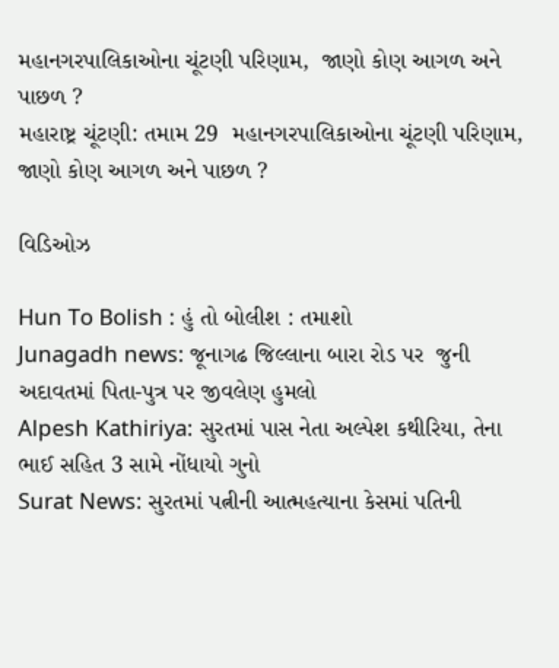મહાનગરપાલિકાઓના ચૂંટણી પરિણામ,  જાણો કોણ આગળ અને પાછળ ?
મહારાષ્ટ્ર ચૂંટણી: તમામ 29  મહાનગરપાલિકાઓના ચૂંટણી પરિણામ,  જાણો કોણ આગળ અને પાછળ ?

વિડિઓઝ

Hun To Bolish : હું તો બોલીશ : તમાશો
Junagadh news: જૂનાગઢ જિલ્લાના બારા રોડ પર  જુની અદાવતમાં પિતા-પુત્ર પર જીવલેણ હુમલો
Alpesh Kathiriya: સુરતમાં પાસ નેતા અલ્પેશ કથીરિયા, તેના ભાઈ સહિત 3 સામે નોંધાયો ગુનો
Surat News: સુરતમાં પત્નીની આત્મહત્યાના કેસમાં પતિની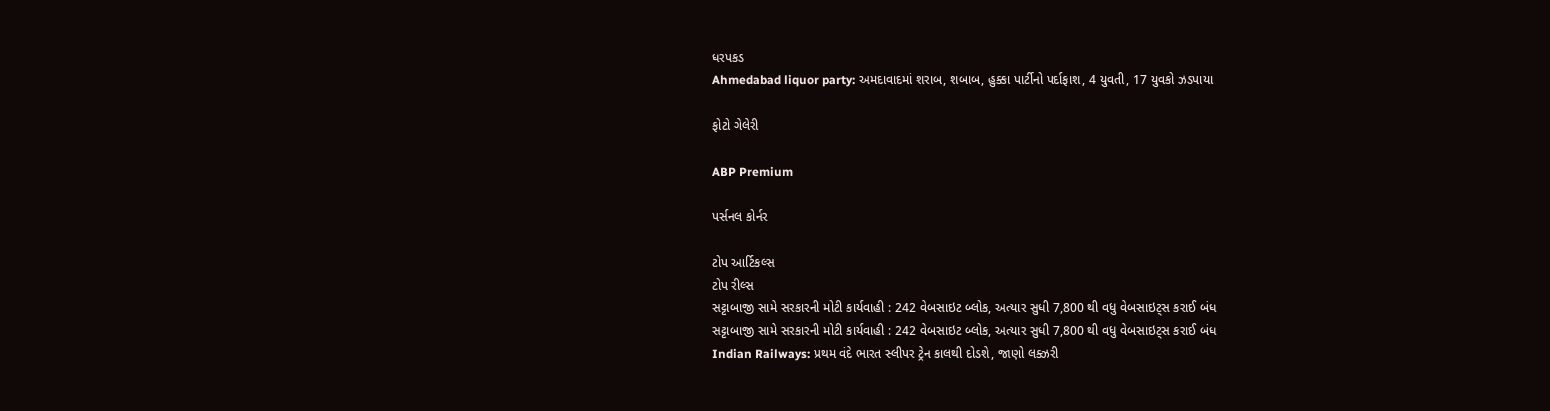ધરપકડ
Ahmedabad liquor party: અમદાવાદમાં શરાબ, શબાબ, હુક્કા પાર્ટીનો પર્દાફાશ, 4 યુવતી, 17 યુવકો ઝડપાયા

ફોટો ગેલેરી

ABP Premium

પર્સનલ કોર્નર

ટોપ આર્ટિકલ્સ
ટોપ રીલ્સ
સટ્ટાબાજી સામે સરકારની મોટી કાર્યવાહી : 242 વેબસાઇટ બ્લોક, અત્યાર સુધી 7,800 થી વધુ વેબસાઇટ્સ કરાઈ બંધ
સટ્ટાબાજી સામે સરકારની મોટી કાર્યવાહી : 242 વેબસાઇટ બ્લોક, અત્યાર સુધી 7,800 થી વધુ વેબસાઇટ્સ કરાઈ બંધ
Indian Railways: પ્રથમ વંદે ભારત સ્લીપર ટ્રેન કાલથી દોડશે, જાણો લક્ઝરી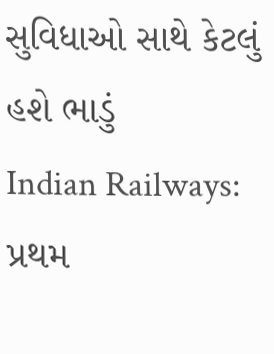સુવિધાઓ સાથે કેટલું હશે ભાડું
Indian Railways: પ્રથમ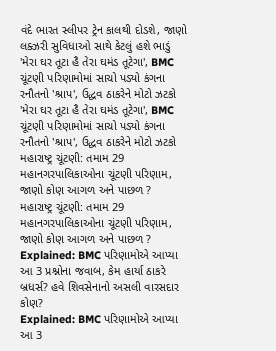વંદે ભારત સ્લીપર ટ્રેન કાલથી દોડશે, જાણો લક્ઝરી સુવિધાઓ સાથે કેટલું હશે ભાડું
'મેરા ઘર તૂટા હૈ તેરા ઘમંડ તૂટેગા', BMC ચૂંટણી પરિણામોમાં સાચો પડ્યો કંગના રનૌતનો 'શ્રાપ', ઉદ્ધવ ઠાકરેને મોટો ઝટકો
'મેરા ઘર તૂટા હૈ તેરા ઘમંડ તૂટેગા', BMC ચૂંટણી પરિણામોમાં સાચો પડ્યો કંગના રનૌતનો 'શ્રાપ', ઉદ્ધવ ઠાકરેને મોટો ઝટકો
મહારાષ્ટ્ર ચૂંટણી: તમામ 29  મહાનગરપાલિકાઓના ચૂંટણી પરિણામ,  જાણો કોણ આગળ અને પાછળ ?
મહારાષ્ટ્ર ચૂંટણી: તમામ 29  મહાનગરપાલિકાઓના ચૂંટણી પરિણામ,  જાણો કોણ આગળ અને પાછળ ?
Explained: BMC પરિણામોએ આપ્યા આ 3 પ્રશ્નોના જવાબ, કેમ હાર્યા ઠાકરે બ્રધર્સ? હવે શિવસેનાનો અસલી વારસદાર કોણ?
Explained: BMC પરિણામોએ આપ્યા આ 3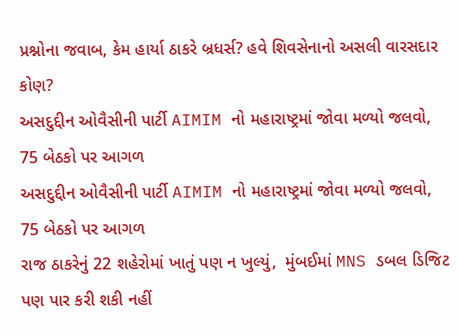પ્રશ્નોના જવાબ, કેમ હાર્યા ઠાકરે બ્રધર્સ? હવે શિવસેનાનો અસલી વારસદાર કોણ?
અસદુદ્દીન ઓવૈસીની પાર્ટી AIMIM નો મહારાષ્ટ્રમાં જોવા મળ્યો જલવો,  75 બેઠકો પર આગળ
અસદુદ્દીન ઓવૈસીની પાર્ટી AIMIM નો મહારાષ્ટ્રમાં જોવા મળ્યો જલવો,  75 બેઠકો પર આગળ
રાજ ઠાકરેનું 22 શહેરોમાં ખાતું પણ ન ખુલ્યું,  મુંબઈમાં MNS ડબલ ડિજિટ પણ પાર કરી શકી નહીં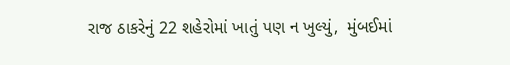રાજ ઠાકરેનું 22 શહેરોમાં ખાતું પણ ન ખુલ્યું,  મુંબઈમાં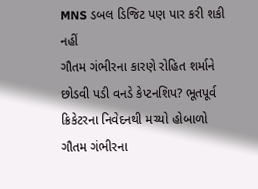MNS ડબલ ડિજિટ પણ પાર કરી શકી નહીં
ગૌતમ ગંભીરના કારણે રોહિત શર્માને છોડવી પડી વનડે કેપ્ટનશિપ? ભૂતપૂર્વ ક્રિકેટરના નિવેદનથી મચ્યો હોબાળો
ગૌતમ ગંભીરના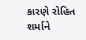કારણે રોહિત શર્માને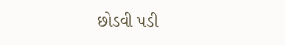છોડવી પડી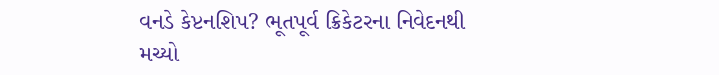વનડે કેપ્ટનશિપ? ભૂતપૂર્વ ક્રિકેટરના નિવેદનથી મચ્યો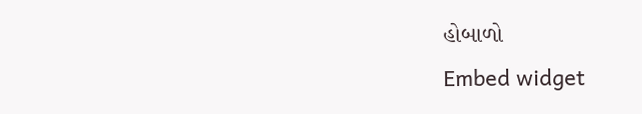હોબાળો
Embed widget